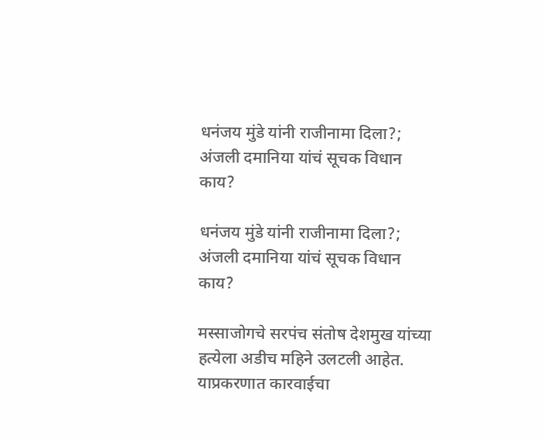धनंजय मुंडे यांनी राजीनामा दिला?; अंजली दमानिया यांचं सूचक विधान काय?

धनंजय मुंडे यांनी राजीनामा दिला?; अंजली दमानिया यांचं सूचक विधान काय?

मस्साजोगचे सरपंच संतोष देशमुख यांच्या हत्येला अडीच महिने उलटली आहेत. याप्रकरणात कारवाईचा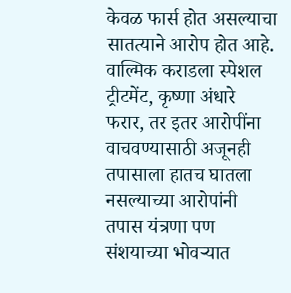केवळ फार्स होत असल्याचा सातत्याने आरोप होत आहे. वाल्मिक कराडला स्पेशल ट्रीटमेंट, कृष्णा अंधारे फरार, तर इतर आरोपींना वाचवण्यासाठी अजूनही तपासाला हातच घातला नसल्याच्या आरोपांनी तपास यंत्रणा पण संशयाच्या भोवऱ्यात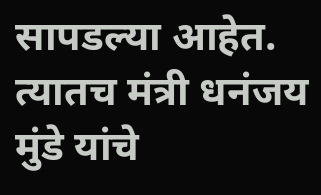सापडल्या आहेत. त्यातच मंत्री धनंजय मुंडे यांचे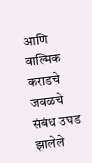आणि वाल्मिक कराडचे जवळचे संबंध उघड झालेले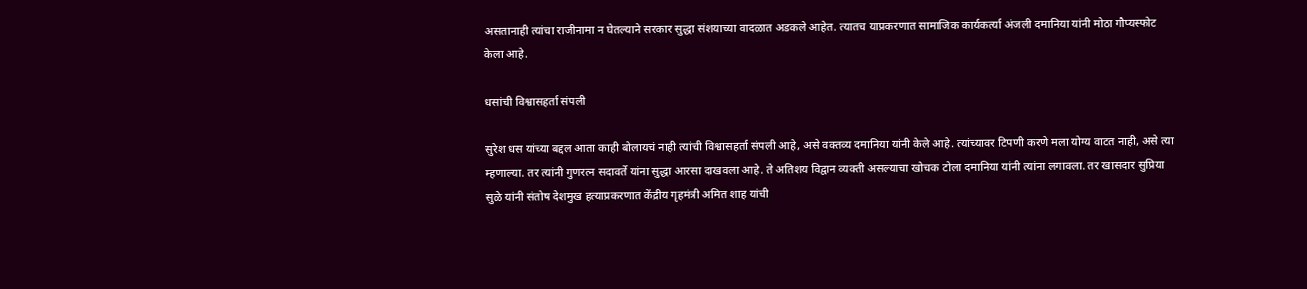असतानाही त्यांचा राजीनामा न घेतल्याने सरकार सुद्धा संशयाच्या वादळात अडकले आहेत. त्यातच याप्रकरणात सामाजिक कार्यकर्त्या अंजली दमानिया यांनी मोठा गौप्यस्फोट केला आहे.

धसांची विश्वासहर्ता संपली

सुरेश धस यांच्या बद्दल आता काही बोलायचं नाही त्यांची विश्वासहर्ता संपली आहे, असे वक्तव्य दमानिया यांनी केले आहे. त्यांच्यावर टिपणी करणे मला योग्य वाटत नाही, असे त्या म्हणाल्या. तर त्यांनी गुणरत्न सदावर्ते यांना सुद्धा आरसा दाखवला आहे. ते अतिशय विद्वान व्यक्ती असल्याचा खोचक टोला दमानिया यांनी त्यांना लगावला. तर खासदार सुप्रिया सुळे यांनी संतोष देशमुख हत्याप्रकरणात केंद्रीय गृहमंत्री अमित शाह यांची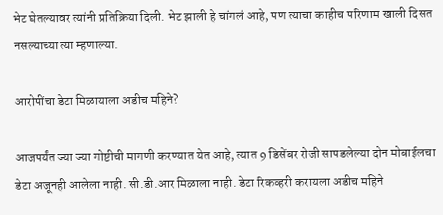भेट घेतल्यावर त्यांनी प्रतिक्रिया दिली. भेट झाली हे चांगलं आहे, पण त्याचा काहीच परिणाम खाली दिसत नसल्याच्या त्या म्हणाल्या.

आरोपींचा डेटा मिळायाला अडीच महिने?

आजपर्यंत ज्या ज्या गोष्टीची मागणी करण्यात येत आहे, त्यात 9 डिसेंबर रोजी सापडलेल्या दोन मोबाईलचा डेटा अजूनही आलेला नाही. सी.डी.आर मिळाला नाही. डेटा रिकव्हरी करायला अडीच महिने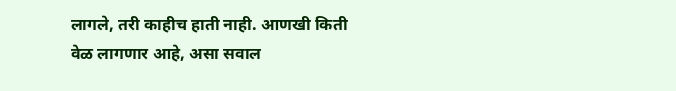लागले, तरी काहीच हाती नाही. आणखी किती वेळ लागणार आहे, असा सवाल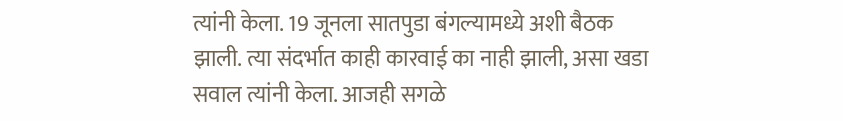त्यांनी केला. 19 जूनला सातपुडा बंगल्यामध्ये अशी बैठक झाली. त्या संदर्भात काही कारवाई का नाही झाली, असा खडा सवाल त्यांनी केला. आजही सगळे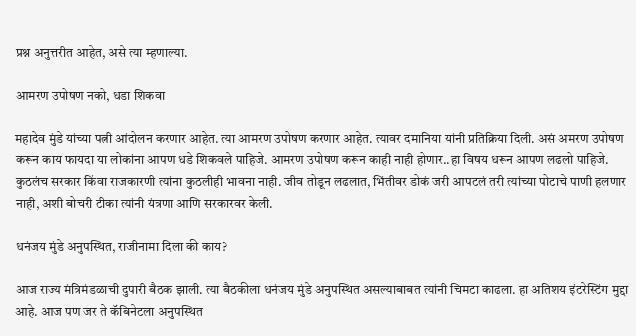प्रश्न अनुत्तरीत आहेत, असे त्या म्हणाल्या.

आमरण उपोषण नको, धडा शिकवा

महादेव मुंडे यांच्या पत्नी आंदोलन करणार आहेत. त्या आमरण उपोषण करणार आहेत. त्यावर दमानिया यांनी प्रतिक्रिया दिली. असं अमरण उपोषण करून काय फायदा या लोकांना आपण धडे शिकवले पाहिजे. आमरण उपोषण करून काही नाही होणार..हा विषय धरून आपण लढलो पाहिजे. कुठलंच सरकार किंवा राजकारणी त्यांना कुठलीही भावना नाही. जीव तोडून लढलात, भिंतीवर डोकं जरी आपटलं तरी त्यांच्या पोटाचे पाणी हलणार नाही, अशी बोचरी टीका त्यांनी यंत्रणा आणि सरकारवर केली.

धनंजय मुंडे अनुपस्थित, राजीनामा दिला की काय?

आज राज्य मंत्रिमंडळाची दुपारी बैठक झाली. त्या बैठकीला धनंजय मुंडे अनुपस्थित असल्याबाबत त्यांनी चिमटा काढला. हा अतिशय इंटरेस्टिंग मुद्दा आहे. आज पण जर ते कॅबिनेटला अनुपस्थित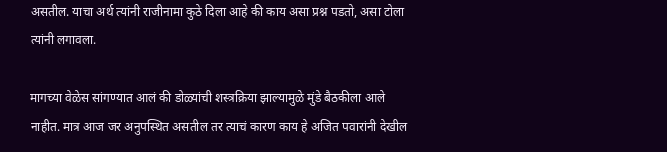असतील. याचा अर्थ त्यांनी राजीनामा कुठे दिला आहे की काय असा प्रश्न पडतो, असा टोला त्यांनी लगावला.

मागच्या वेळेस सांगण्यात आलं की डोळ्यांची शस्त्रक्रिया झाल्यामुळे मुंडे बैठकीला आले नाहीत. मात्र आज जर अनुपस्थित असतील तर त्याचं कारण काय हे अजित पवारांनी देखील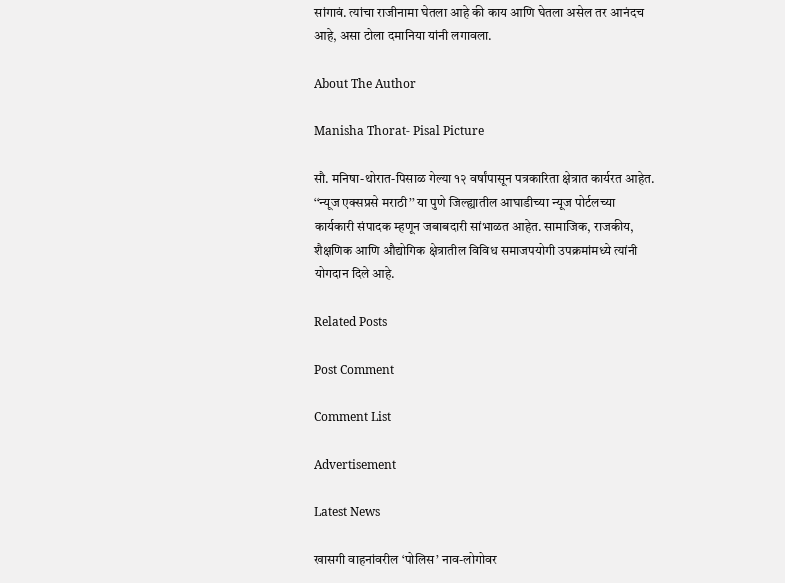सांगावं. त्यांचा राजीनामा घेतला आहे की काय आणि घेतला असेल तर आनंदच आहे, असा टोला दमानिया यांनी लगावला.

About The Author

Manisha Thorat- Pisal Picture

सौ. मनिषा-थोरात-पिसाळ गेल्या १२ वर्षांपासून पत्रकारिता क्षेत्रात कार्यरत आहेत. ‘‘न्यूज एक्सप्रसे मराठी’’ या पुणे जिल्ह्यातील आघाडीच्या न्यूज पोर्टलच्या कार्यकारी संपादक म्हणून जबाबदारी सांभाळत आहेत. सामाजिक, राजकीय, शैक्षणिक आणि औद्योगिक क्षेत्रातील विविध समाजपयोगी उपक्रमांमध्ये त्यांनी योगदान दिले आहे.

Related Posts

Post Comment

Comment List

Advertisement

Latest News

खासगी वाहनांवरील ‘पोलिस’ नाव-लोगोवर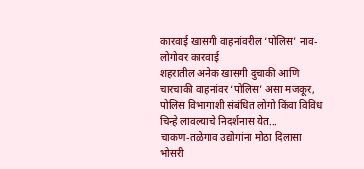कारवाई खासगी वाहनांवरील ‘पोलिस’ नाव-लोगोवर कारवाई
शहरातील अनेक खासगी दुचाकी आणि चारचाकी वाहनांवर ‘पोलिस’ असा मजकूर, पोलिस विभागाशी संबंधित लोगो किंवा विविध चिन्हे लावल्याचे निदर्शनास येत...
चाकण-तळेगाव उद्योगांना मोठा दिलासा
भोसरी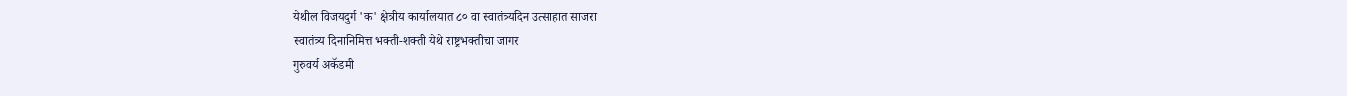येथील विजयदुर्ग 'क' क्षेत्रीय कार्यालयात ८० वा स्वातंत्र्यदिन उत्साहात साजरा
स्वातंत्र्य दिनानिमित्त भक्ती-शक्ती येथे राष्ट्रभक्तीचा जागर
गुरुवर्य अकॅडमी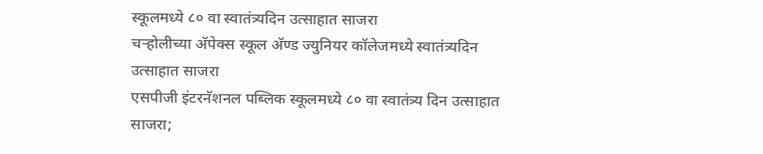स्कूलमध्ये ८० वा स्वातंत्र्यदिन उत्साहात साजरा
चऱ्होलीच्या अ‍ॅपेक्स स्कूल अ‍ॅण्ड ज्युनियर कॉलेजमध्ये स्वातंत्र्यदिन उत्साहात साजरा
एसपीजी इंटरनॅशनल पब्लिक स्कूलमध्ये ८० वा स्वातंत्र्य दिन उत्साहात साजरा;